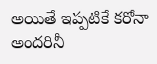అయితే ఇప్పటికే కరోనా అందరినీ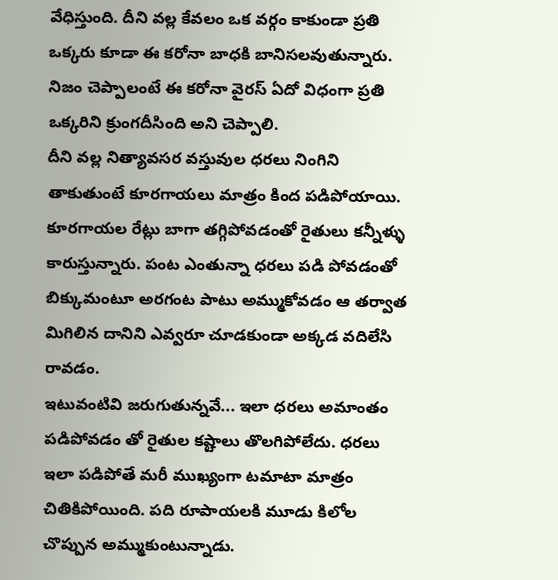వేధిస్తుంది. దీని వల్ల కేవలం ఒక వర్గం కాకుండా ప్రతి ఒక్కరు కూడా ఈ కరోనా బాధకి బానిసలవుతున్నారు. నిజం చెప్పాలంటే ఈ కరోనా వైరస్ ఏదో విధంగా ప్రతి ఒక్కరిని క్రుంగదీసింది అని చెప్పాలి.
దీని వల్ల నిత్యావసర వస్తువుల ధరలు నింగిని తాకుతుంటే కూరగాయలు మాత్రం కింద పడిపోయాయి. కూరగాయల రేట్లు బాగా తగ్గిపోవడంతో రైతులు కన్నీళ్ళు కారుస్తున్నారు. పంట ఎంతున్నా ధరలు పడి పోవడంతో బిక్కుమంటూ అరగంట పాటు అమ్ముకోవడం ఆ తర్వాత మిగిలిన దానిని ఎవ్వరూ చూడకుండా అక్కడ వదిలేసి రావడం.
ఇటువంటివి జరుగుతున్నవే... ఇలా ధరలు అమాంతం పడిపోవడం తో రైతుల కష్టాలు తొలగిపోలేదు. ధరలు ఇలా పడిపోతే మరీ ముఖ్యంగా టమాటా మాత్రం చితికిపోయింది. పది రూపాయలకి మూడు కిలోల చొప్పున అమ్ముకుంటున్నాడు.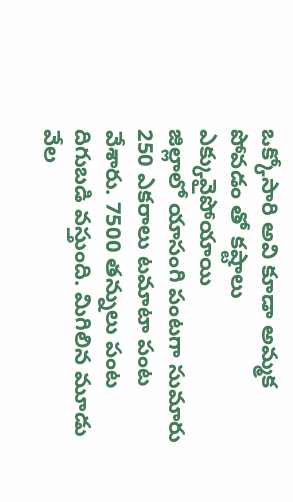ఒక్కోసారి అవి కూడా అమ్మక పోవడం తో కష్టాలు ఎక్కువైపోయాయి
జిల్లాలో యాసంగి పంటగా సుమారు 250 ఎకరాలు టమాటా పంట వేశారు. 7500 తన్నులు పంట దిగుబడి వస్తుంది. మిగిలిన మూడు వేల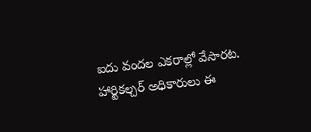ఐదు వందల ఎకరాల్లో వేసారట. హార్టికల్చర్ అధికారులు ఈ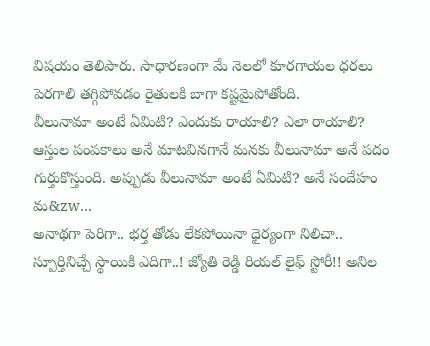విషయం తెలిపారు. సాధారణంగా మే నెలలో కూరగాయల ధరలు పెరగాలి తగ్గిపోవడం రైతులకి బాగా కష్టమైపోతోంది.
వీలునామా అంటే ఏమిటి? ఎందుకు రాయాలి? ఎలా రాయాలి? ఆస్తుల పంపకాలు అనే మాటవినగానే మనకు వీలునామా అనే పదం గుర్తుకొస్తుంది. అప్పుడు వీలునామా అంటే ఏమిటి? అనే సందేహం మ&zw...
అనాథగా పెరిగా.. భర్త తోడు లేకపోయినా ధైర్యంగా నిలిచా.. స్పూర్తినిచ్చే స్థాయికి ఎదిగా..! జ్యోతి రెడ్డి రియల్ లైఫ్ స్టోరీ!! అనిల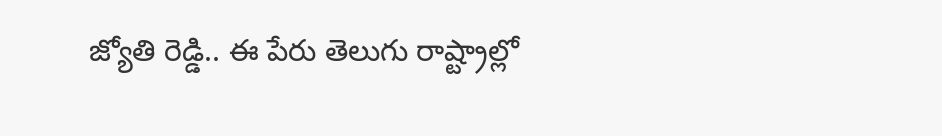జ్యోతి రెడ్డి.. ఈ పేరు తెలుగు రాష్ట్రాల్లో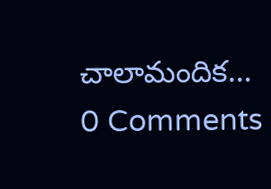చాలామందిక...
0 Comments